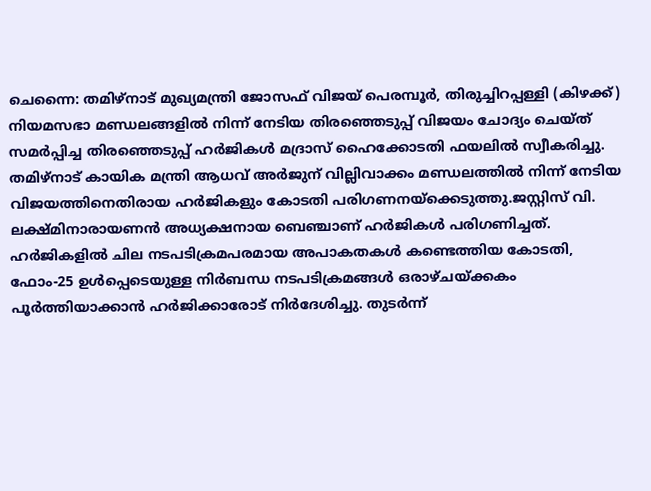ചെന്നൈ: തമിഴ്നാട് മുഖ്യമന്ത്രി ജോസഫ് വിജയ് പെരമ്പൂർ, തിരുച്ചിറപ്പള്ളി (കിഴക്ക്) നിയമസഭാ മണ്ഡലങ്ങളിൽ നിന്ന് നേടിയ തിരഞ്ഞെടുപ്പ് വിജയം ചോദ്യം ചെയ്ത് സമർപ്പിച്ച തിരഞ്ഞെടുപ്പ് ഹർജികൾ മദ്രാസ് ഹൈക്കോടതി ഫയലിൽ സ്വീകരിച്ചു. തമിഴ്നാട് കായിക മന്ത്രി ആധവ് അർജുന് വില്ലിവാക്കം മണ്ഡലത്തിൽ നിന്ന് നേടിയ വിജയത്തിനെതിരായ ഹർജികളും കോടതി പരിഗണനയ്ക്കെടുത്തു.ജസ്റ്റിസ് വി. ലക്ഷ്മിനാരായണൻ അധ്യക്ഷനായ ബെഞ്ചാണ് ഹർജികൾ പരിഗണിച്ചത്. ഹർജികളിൽ ചില നടപടിക്രമപരമായ അപാകതകൾ കണ്ടെത്തിയ കോടതി, ഫോം-25 ഉൾപ്പെടെയുള്ള നിർബന്ധ നടപടിക്രമങ്ങൾ ഒരാഴ്ചയ്ക്കകം പൂർത്തിയാക്കാൻ ഹർജിക്കാരോട് നിർദേശിച്ചു. തുടർന്ന്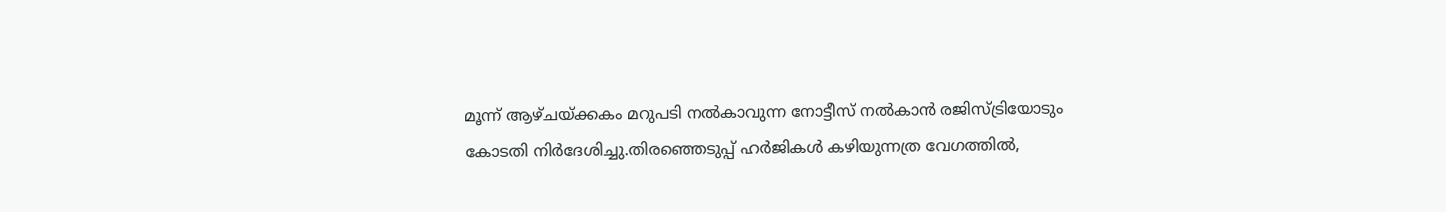മൂന്ന് ആഴ്ചയ്ക്കകം മറുപടി നൽകാവുന്ന നോട്ടീസ് നൽകാൻ രജിസ്ട്രിയോടും കോടതി നിർദേശിച്ചു.തിരഞ്ഞെടുപ്പ് ഹർജികൾ കഴിയുന്നത്ര വേഗത്തിൽ,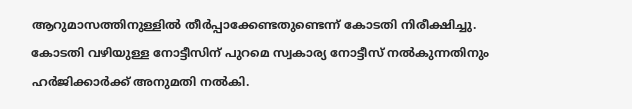ആറുമാസത്തിനുള്ളിൽ തീർപ്പാക്കേണ്ടതുണ്ടെന്ന് കോടതി നിരീക്ഷിച്ചു. കോടതി വഴിയുള്ള നോട്ടീസിന് പുറമെ സ്വകാര്യ നോട്ടീസ് നൽകുന്നതിനും ഹർജിക്കാർക്ക് അനുമതി നൽകി.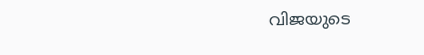വിജയുടെ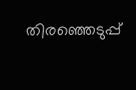തിരഞ്ഞെടുപ്പ്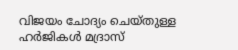വിജയം ചോദ്യം ചെയ്തുള്ള ഹർജികൾ മദ്രാസ്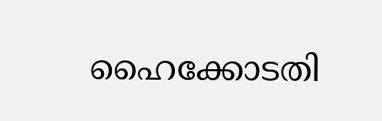ഹൈക്കോടതി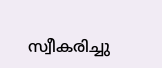സ്വീകരിച്ചു